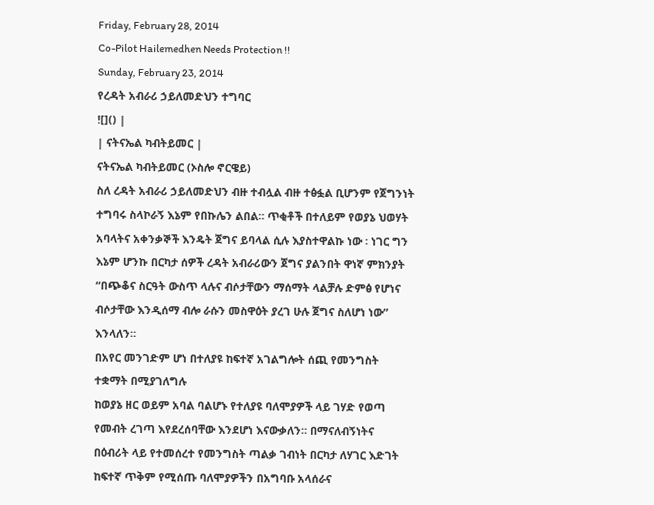Friday, February 28, 2014
Co-Pilot Hailemedhen Needs Protection !!
Sunday, February 23, 2014
የረዳት አብራሪ ኃይለመድህን ተግባር
![]() |
| ናትናኤል ካብትይመር |
ናትናኤል ካብትይመር (ኦስሎ ኖርዌይ)
ስለ ረዳት አብራሪ ኃይለመድህን ብዙ ተብሏል ብዙ ተፅፏል ቢሆንም የጀግንነት ተግባሩ ስላኮራኝ እኔም የበኩሌን ልበል። ጥቂቶች በተለይም የወያኔ ህወሃት አባላትና አቀንቃኞች እንዴት ጀግና ይባላል ሲሉ እያስተዋልኩ ነው ፡ ነገር ግን እኔም ሆንኩ በርካታ ሰዎች ረዳት አብራሪውን ጀግና ያልንበት ዋነኛ ምክንያት “በጭቆና ስርዓት ውስጥ ላሉና ብሶታቸውን ማሰማት ላልቻሉ ድምፅ የሆነና ብሶታቸው እንዲሰማ ብሎ ራሱን መስዋዕት ያረገ ሁሉ ጀግና ስለሆነ ነው” እንላለን።
በአየር መንገድም ሆነ በተለያዩ ከፍተኛ አገልግሎት ሰጪ የመንግስት ተቋማት በሚያገለግሉ
ከወያኔ ዘር ወይም አባል ባልሆኑ የተለያዩ ባለሞያዎች ላይ ገሃድ የወጣ የመብት ረገጣ እየደረሰባቸው እንደሆነ እናውቃለን። በማናለብኝነትና
በዕብሪት ላይ የተመሰረተ የመንግስት ጣልቃ ገብነት በርካታ ለሃገር እድገት ከፍተኛ ጥቅም የሚሰጡ ባለሞያዎችን በአግባቡ አላሰራና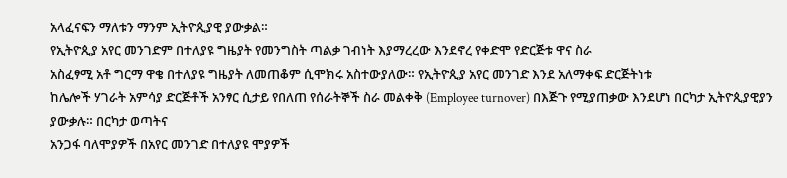አላፈናፍን ማለቱን ማንም ኢትዮጲያዊ ያውቃል።
የኢትዮጲያ አየር መንገድም በተለያዩ ግዜያት የመንግስት ጣልቃ ገብነት እያማረረው እንደኖረ የቀድሞ የድርጅቱ ዋና ስራ
አስፈፃሚ አቶ ግርማ ዋቄ በተለያዩ ግዜያት ለመጠቆም ሲሞክሩ አስተውያለው። የኢትዮጲያ አየር መንገድ እንደ አለማቀፍ ድርጅትነቱ
ከሌሎች ሃገራት አምሳያ ድርጅቶች አንፃር ሲታይ የበለጠ የሰራትኞች ስራ መልቀቅ (Employee turnover) በእጅጉ የሚያጠቃው እንደሆነ በርካታ ኢትዮጲያዊያን ያውቃሉ። በርካታ ወጣትና
አንጋፋ ባለሞያዎች በአየር መንገድ በተለያዩ ሞያዎች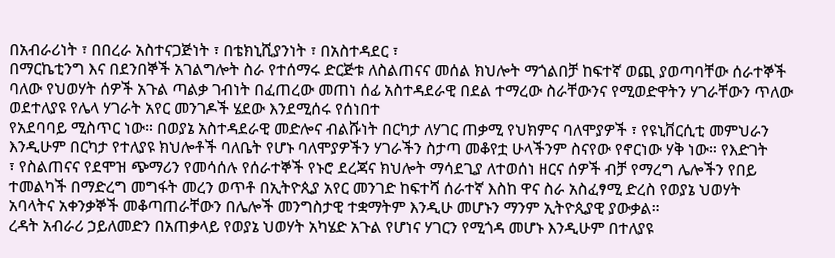በአብራሪነት ፣ በበረራ አስተናጋጅነት ፣ በቴክኒሺያንነት ፣ በአስተዳደር ፣
በማርኬቲንግ እና በደንበኞች አገልግሎት ስራ የተሰማሩ ድርጅቱ ለስልጠናና መሰል ክህሎት ማጎልበቻ ከፍተኛ ወጪ ያወጣባቸው ሰራተኞች
ባለው የህወሃት ሰዎች አጉል ጣልቃ ገብነት በፈጠረው መጠነ ሰፊ አስተዳደራዊ በደል ተማረው ስራቸውንና የሚወድዋትን ሃገራቸውን ጥለው
ወደተለያዩ የሌላ ሃገራት አየር መንገዶች ሄደው እንደሚሰሩ የሰነበተ
የአደባባይ ሚስጥር ነው። በወያኔ አስተዳደራዊ መድሎና ብልሹነት በርካታ ለሃገር ጠቃሚ የህክምና ባለሞያዎች ፣ የዩኒቨርሲቲ መምህራን
እንዲሁም በርካታ የተለያዩ ክህሎቶች ባለቤት የሆኑ ባለሞያዎችን ሃገራችን ስታጣ መቆየቷ ሁላችንም ስናየው የኖርነው ሃቅ ነው። የእድገት
፣ የስልጠናና የደሞዝ ጭማሪን የመሳሰሉ የሰራተኞች የኑሮ ደረጃና ክህሎት ማሳደጊያ ለተወሰነ ዘርና ሰዎች ብቻ የማረግ ሌሎችን የበይ
ተመልካች በማድረግ መግፋት መረን ወጥቶ በኢትዮጲያ አየር መንገድ ከፍተሻ ሰራተኛ እስከ ዋና ስራ አስፈፃሚ ድረስ የወያኔ ህወሃት
አባላትና አቀንቃኞች መቆጣጠራቸውን በሌሎች መንግስታዊ ተቋማትም እንዲሁ መሆኑን ማንም ኢትዮጲያዊ ያውቃል።
ረዳት አብራሪ ኃይለመድን በአጠቃላይ የወያኔ ህወሃት አካሄድ አጉል የሆነና ሃገርን የሚጎዳ መሆኑ እንዲሁም በተለያዩ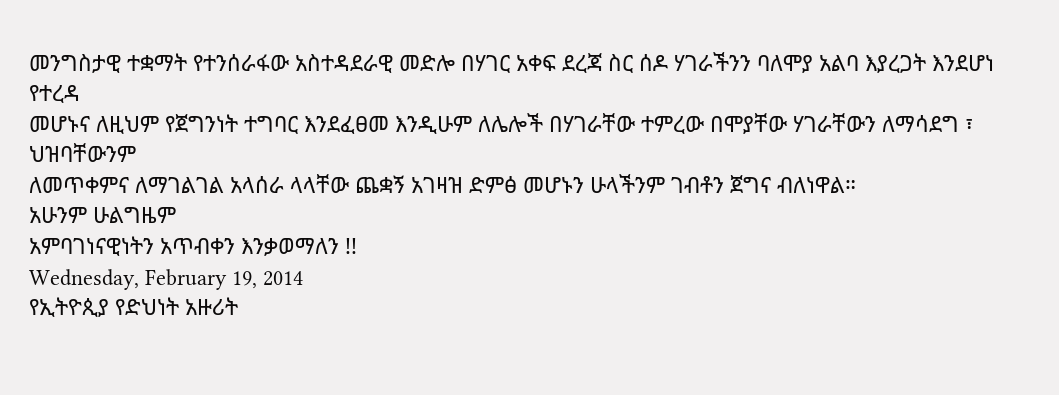መንግስታዊ ተቋማት የተንሰራፋው አስተዳደራዊ መድሎ በሃገር አቀፍ ደረጃ ስር ሰዶ ሃገራችንን ባለሞያ አልባ እያረጋት እንደሆነ የተረዳ
መሆኑና ለዚህም የጀግንነት ተግባር እንደፈፀመ እንዲሁም ለሌሎች በሃገራቸው ተምረው በሞያቸው ሃገራቸውን ለማሳደግ ፣ ህዝባቸውንም
ለመጥቀምና ለማገልገል አላሰራ ላላቸው ጨቋኝ አገዛዝ ድምፅ መሆኑን ሁላችንም ገብቶን ጀግና ብለነዋል።
አሁንም ሁልግዜም
አምባገነናዊነትን አጥብቀን እንቃወማለን !!
Wednesday, February 19, 2014
የኢትዮጲያ የድህነት አዙሪት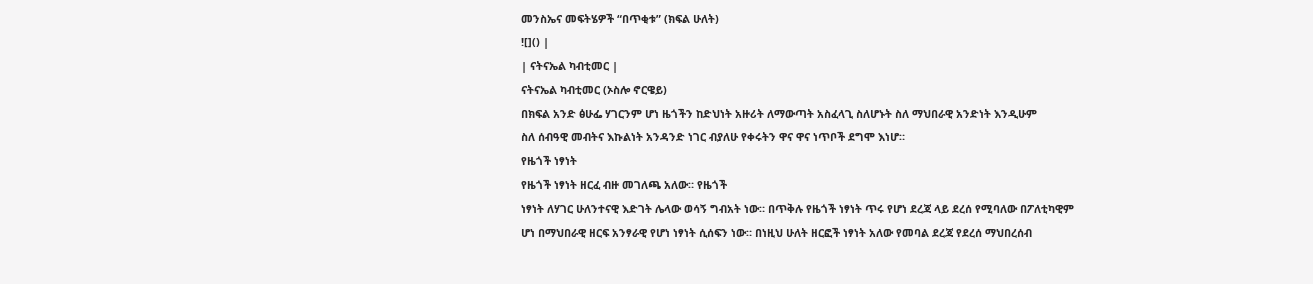መንስኤና መፍትሄዎች “በጥቂቱ” (ክፍል ሁለት)
![]() |
| ናትናኤል ካብቲመር |
ናትናኤል ካብቲመር (ኦስሎ ኖርዌይ)
በክፍል አንድ ፅሁፌ ሃገርንም ሆነ ዜጎችን ከድህነት አዙሪት ለማውጣት አስፈላጊ ስለሆኑት ስለ ማህበራዊ አንድነት እንዲሁም
ስለ ሰብዓዊ መብትና እኩልነት አንዳንድ ነገር ብያለሁ የቀሩትን ዋና ዋና ነጥቦች ደግሞ እነሆ።
የዜጎች ነፃነት
የዜጎች ነፃነት ዘርፈ ብዙ መገለጫ አለው። የዜጎች
ነፃነት ለሃገር ሁለንተናዊ እድገት ሌላው ወሳኝ ግብአት ነው። በጥቅሉ የዜጎች ነፃነት ጥሩ የሆነ ደረጃ ላይ ደረሰ የሚባለው በፖለቲካዊም
ሆነ በማህበራዊ ዘርፍ አንፃራዊ የሆነ ነፃነት ሲሰፍን ነው። በነዚህ ሁለት ዘርፎች ነፃነት አለው የመባል ደረጃ የደረሰ ማህበረሰብ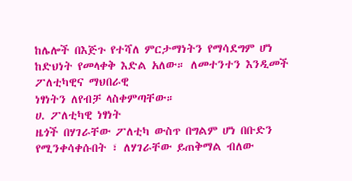ከሌሎች በእጅጉ የተሻለ ምርታማነትን የማሳደግም ሆነ ከድህነት የመላቀቅ እድል አለው። ለመተንተን እንዲመች ፖለቲካዊና ማህበራዊ
ነፃነትን ለየብቻ ላስቀምጣቸው።
ሀ. ፖለቲካዊ ነፃነት
ዜጎች በሃገራቸው ፖለቲካ ውስጥ በግልም ሆነ በቡድን የሚንቀሳቀሱበት ፣ ለሃገራቸው ይጠቅማል ብለው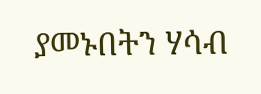ያመኑበትን ሃሳብ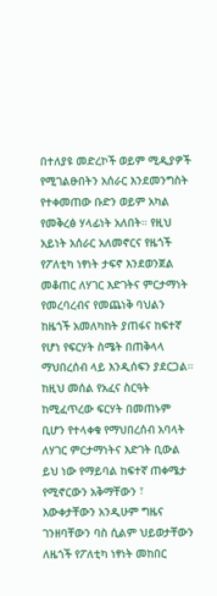በተለያዩ መድረኮች ወይም ሚዲያዎች የሚገልፁበትን አሰራር እንደመንግስት የተቀመጠው ቡድን ወይም አካል የመቅረፅ ሃላፊነት አለበት። የዚህ አይነት አሰራር አለመኖርና የዜጎች የፖለቲካ ነፃነት ታፍኖ እንደወንጀል መቆጠር ለሃገር እድገትና ምርታማነት የመረባረብና የመጨነቅ ባህልን ከዜጎች አመለካከት ያጠፋና ከፍተኛ የሆነ የፍርሃት ስሜት በጠቅላላ ማህበረሰብ ላይ እንዲሰፍን ያደርጋል።
ከዚህ መሰል የአፈና ስርዓት ከሚፈጥረው ፍርሃት በመጠኑም ቢሆን የተላቀቁ የማህበረሰብ አባላት ለሃገር ምርታማነትና እድገት ቢውል ይህ ነው የማይባል ከፍተኛ ጠቀሜታ የሚኖርውን አቅማቸውን ፣ እውቀታቸውን አንዲሁም ግዜና ገንዘባቸውን ባስ ሲልም ህይወታቸውን ለዜጎች የፖለቲካ ነፃነት መከበር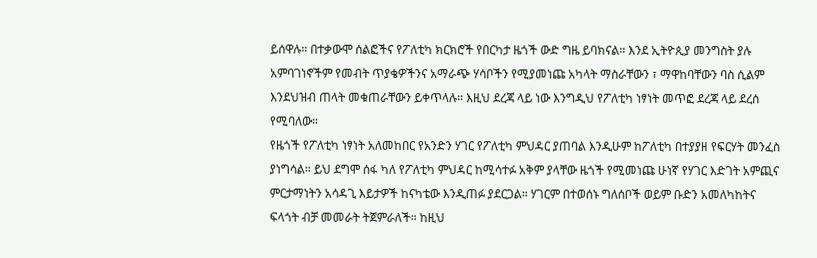ይሰዋሉ። በተቃውሞ ሰልፎችና የፖለቲካ ክርክሮች የበርካታ ዜጎች ውድ ግዜ ይባክናል። እንደ ኢትዮጲያ መንግስት ያሉ አምባገነኖችም የመብት ጥያቄዎችንና አማራጭ ሃሳቦችን የሚያመነጩ አካላት ማስራቸውን ፣ ማዋከባቸውን ባስ ሲልም እንደህዝብ ጠላት መቁጠራቸውን ይቀጥላሉ። እዚህ ደረጃ ላይ ነው እንግዲህ የፖለቲካ ነፃነት መጥፎ ደረጃ ላይ ደረሰ የሚባለው።
የዜጎች የፖለቲካ ነፃነት አለመከበር የአንድን ሃገር የፖለቲካ ምህዳር ያጠባል እንዲሁም ከፖለቲካ በተያያዘ የፍርሃት መንፈስ ያነግሳል። ይህ ደግሞ ሰፋ ካለ የፖለቲካ ምህዳር ከሚሳተፉ አቅም ያላቸው ዜጎች የሚመነጩ ሁነኛ የሃገር እድገት አምጪና ምርታማነትን አሳዳጊ እይታዎች ከናካቴው እንዲጠፉ ያደርጋል። ሃገርም በተወሰኑ ግለሰቦች ወይም ቡድን አመለካከትና ፍላጎት ብቻ መመራት ትጀምራለች። ከዚህ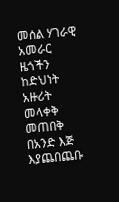መሰል ሃገራዊ አመራር ዜጎችን ከድህነት አዙሪት መላቀቅ መጠበቅ በአንድ እጅ እያጨበጨቡ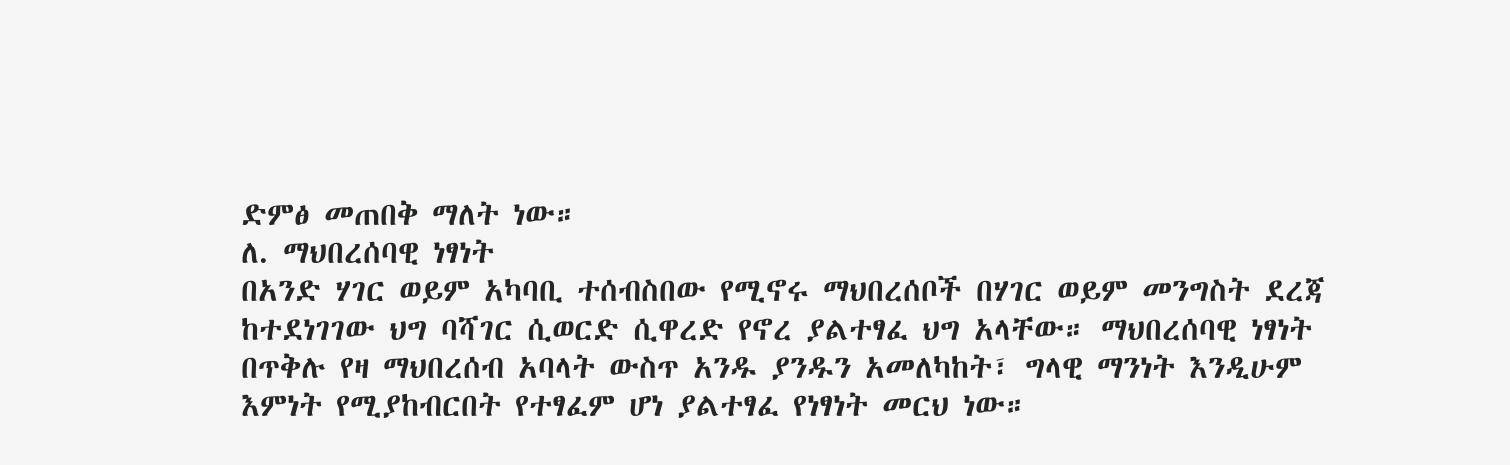ድምፅ መጠበቅ ማለት ነው።
ለ. ማህበረሰባዊ ነፃነት
በአንድ ሃገር ወይም አካባቢ ተሰብስበው የሚኖሩ ማህበረሰቦች በሃገር ወይም መንግስት ደረጃ ከተደነገገው ህግ ባሻገር ሲወርድ ሲዋረድ የኖረ ያልተፃፈ ህግ አላቸው። ማህበረሰባዊ ነፃነት በጥቅሉ የዛ ማህበረሰብ አባላት ውስጥ አንዱ ያንዱን አመለካከት፣ ግላዊ ማንነት እንዲሁም እምነት የሚያከብርበት የተፃፈም ሆነ ያልተፃፈ የነፃነት መርህ ነው።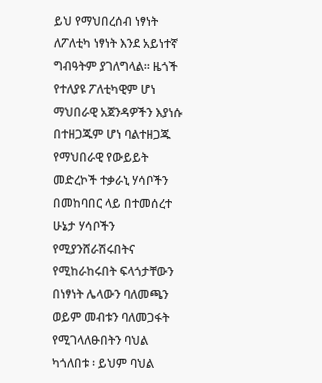ይህ የማህበረሰብ ነፃነት ለፖለቲካ ነፃነት እንደ አይነተኛ ግብዓትም ያገለግላል። ዜጎች የተለያዩ ፖለቲካዊም ሆነ ማህበራዊ አጀንዳዎችን እያነሱ በተዘጋጁም ሆነ ባልተዘጋጁ የማህበራዊ የውይይት መድረኮች ተቃራኒ ሃሳቦችን በመከባበር ላይ በተመሰረተ ሁኔታ ሃሳቦችን የሚያንሸራሽሩበትና የሚከራከሩበት ፍላጎታቸውን በነፃነት ሌላውን ባለመጫን ወይም መብቱን ባለመጋፋት የሚገላለፁበትን ባህል ካጎለበቱ ፡ ይህም ባህል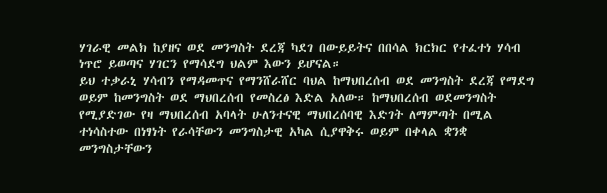ሃገራዊ መልክ ከያዘና ወደ መንግስት ደረጃ ካደገ በውይይትና በበሳል ክርክር የተፈተነ ሃሳብ ነጥሮ ይወጣና ሃገርን የማሳደግ ህልም እውን ይሆናል።
ይህ ተቃራኒ ሃሳብን የማዳመጥና የማንሸራሸር ባህል ከማህበረሰብ ወደ መንግስት ደረጃ የማደግ ወይም ከመንግስት ወደ ማህበረሰብ የመስረፅ እድል አለው። ከማህበረሰብ ወደመንግስት የሚያድገው የዛ ማህበረሰብ አባላት ሁለንተናዊ ማህበረሰባዊ እድገት ለማምጣት በሚል ተነሳስተው በነፃነት የራሳቸውን መንግስታዊ አካል ሲያዋቅሩ ወይም በቀላል ቋንቋ መንግስታቸውን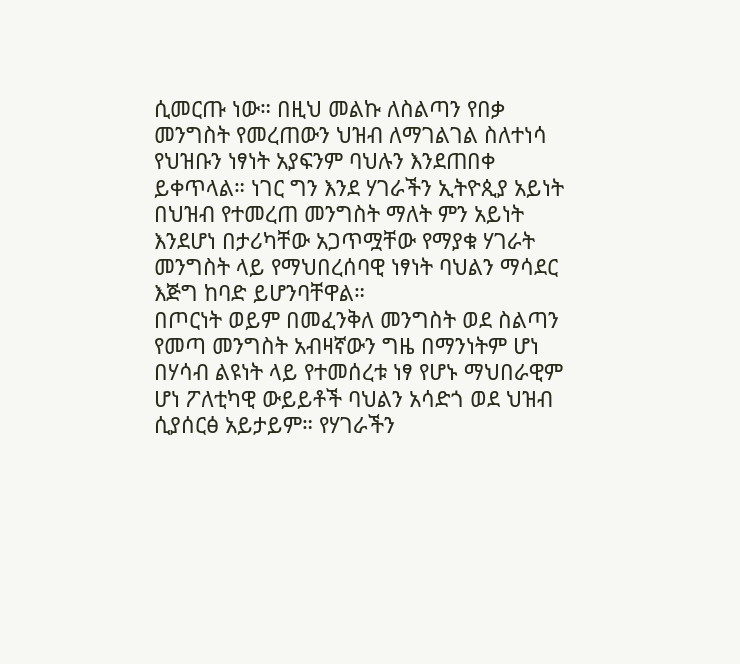ሲመርጡ ነው። በዚህ መልኩ ለስልጣን የበቃ መንግስት የመረጠውን ህዝብ ለማገልገል ስለተነሳ የህዝቡን ነፃነት አያፍንም ባህሉን እንደጠበቀ ይቀጥላል። ነገር ግን እንደ ሃገራችን ኢትዮጲያ አይነት በህዝብ የተመረጠ መንግስት ማለት ምን አይነት እንደሆነ በታሪካቸው አጋጥሟቸው የማያቁ ሃገራት መንግስት ላይ የማህበረሰባዊ ነፃነት ባህልን ማሳደር እጅግ ከባድ ይሆንባቸዋል።
በጦርነት ወይም በመፈንቅለ መንግስት ወደ ስልጣን የመጣ መንግስት አብዛኛውን ግዜ በማንነትም ሆነ በሃሳብ ልዩነት ላይ የተመሰረቱ ነፃ የሆኑ ማህበራዊም ሆነ ፖለቲካዊ ውይይቶች ባህልን አሳድጎ ወደ ህዝብ ሲያሰርፅ አይታይም። የሃገራችን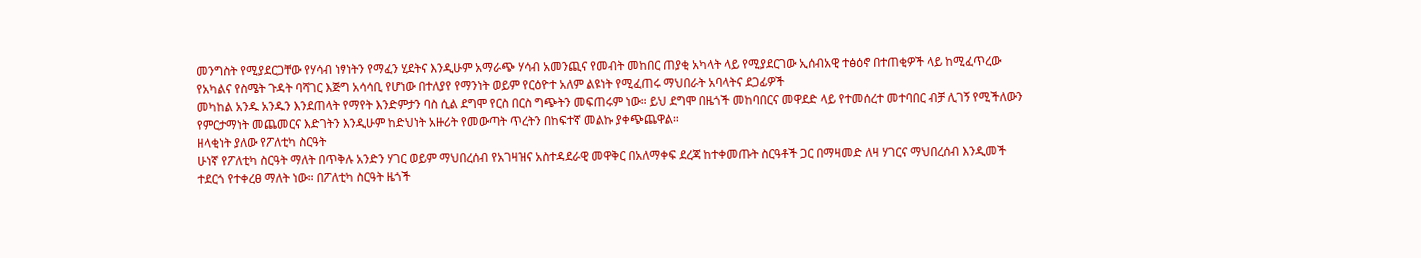መንግስት የሚያደርጋቸው የሃሳብ ነፃነትን የማፈን ሂደትና እንዲሁም አማራጭ ሃሳብ አመንጪና የመብት መከበር ጠያቂ አካላት ላይ የሚያደርገው ኢሰብአዊ ተፅዕኖ በተጠቂዎች ላይ ከሚፈጥረው የአካልና የስሜት ጉዳት ባሻገር እጅግ አሳሳቢ የሆነው በተለያየ የማንነት ወይም የርዕዮተ አለም ልዩነት የሚፈጠሩ ማህበራት አባላትና ደጋፊዎች
መካከል አንዱ አንዱን እንደጠላት የማየት እንድምታን ባስ ሲል ደግሞ የርስ በርስ ግጭትን መፍጠሩም ነው። ይህ ደግሞ በዜጎች መከባበርና መዋደድ ላይ የተመሰረተ መተባበር ብቻ ሊገኝ የሚችለውን የምርታማነት መጨመርና እድገትን እንዲሁም ከድህነት አዙሪት የመውጣት ጥረትን በከፍተኛ መልኩ ያቀጭጨዋል።
ዘላቂነት ያለው የፖለቲካ ስርዓት
ሁነኛ የፖለቲካ ስርዓት ማለት በጥቅሉ አንድን ሃገር ወይም ማህበረሰብ የአገዛዝና አስተዳደራዊ መዋቅር በአለማቀፍ ደረጃ ከተቀመጡት ስርዓቶች ጋር በማዛመድ ለዛ ሃገርና ማህበረሰብ እንዲመች ተደርጎ የተቀረፀ ማለት ነው። በፖለቲካ ስርዓት ዜጎች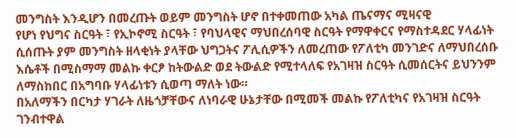መንግስት እንዲሆን በመረጡት ወይም መንግስት ሆኖ በተቀመጠው አካል ጤናማና ሚዛናዊ
የሆነ የህግና ስርዓት ፣ የኢኮኖሚ ስርዓት ፣ የባህላዊና ማህበረሰባዊ ስርዓት የማዋቀርና የማስተዳደር ሃላፊነት ሲሰጡት ያም መንግስት ዘላቂነት ያላቸው ህግጋትና ፖሊሲዎችን ለመረጠው የፖለቲካ መንገድና ለማህበረሰቡ እሴቶች በሚስማማ መልኩ ቀርፆ ከትውልድ ወደ ትውልድ የሚተላለፍ የአገዛዝ ስርዓት ሲመሰርትና ይህንንም ለማስከበር በአግባቡ ሃላፊነቱን ሲወጣ ማለት ነው።
በአለማችን በርካታ ሃገራት ለዜጎቻቸውና ለነባራዊ ሁኔታቸው በሚመች መልኩ የፖለቲካና የአገዛዝ ስርዓት ገንብተዋል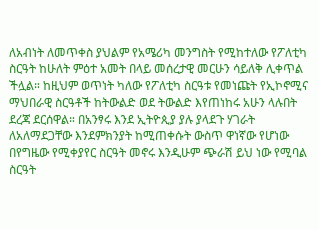ለአብነት ለመጥቀስ ያህልም የአሜሪካ መንግስት የሚከተለው የፖለቲካ ስርዓት ከሁለት ምዕተ አመት በላይ መሰረታዊ መርሁን ሳይለቅ ሊቀጥል ችሏል። ከዚህም ወጥነት ካለው የፖለቲካ ስርዓቱ የመነጩት የኢኮኖሚና ማህበራዊ ስርዓቶች ከትውልድ ወደ ትውልድ እየጠነከሩ አሁን ላሉበት ደረጃ ደርሰዋል። በአንፃሩ እንደ ኢትዮጲያ ያሉ ያላደጉ ሃገራት ለአለማደጋቸው እንደምክንያት ከሚጠቀሱት ውስጥ ዋነኛው የሆነው በየግዜው የሚቀያየር ስርዓት መኖሩ እንዲሁም ጭራሽ ይህ ነው የሚባል ስርዓት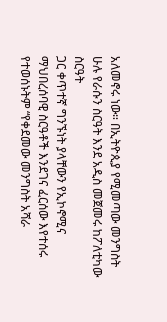አለመኖሩ ነው። በኢትዮጲያ የሚመጣው መንግስት ሁሉ የራሱን ስርዓት እንደ አዲስ መጀመሩ ከፖለቲካው ስርዓት
ጋር ቀጥተኛ ግንኙነት ያላቸውን የኢኮኖሚና ማህበረሰባዊ ስርዓቶች እንደገና ፈርሰው እየተሰሩ የተወሰኑትም “የቀደመው መንግስት አሻራ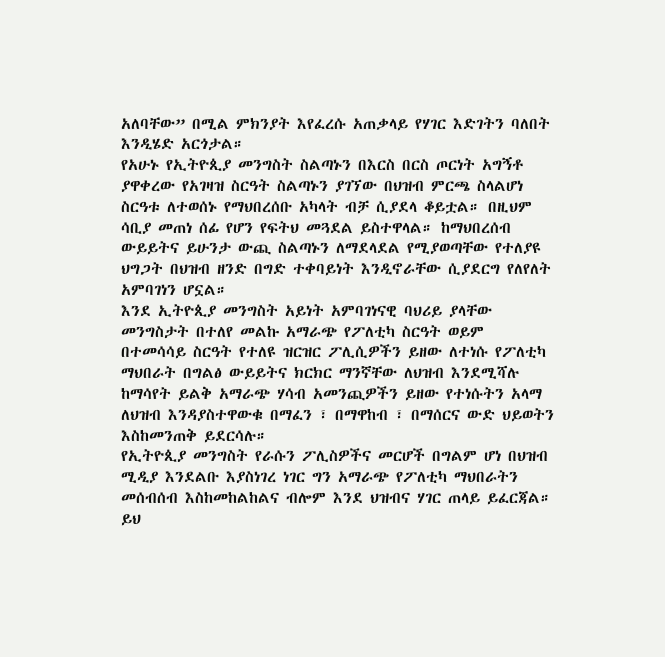አለባቸው” በሚል ምክንያት እየፈረሱ አጠቃላይ የሃገር እድገትን ባለበት እንዲሄድ አርጎታል።
የአሁኑ የኢትዮጲያ መንግስት ስልጣኑን በእርስ በርስ ጦርነት አግኝቶ ያዋቀረው የአገዛዝ ስርዓት ስልጣኑን ያገኘው በህዝብ ምርጫ ስላልሆነ ስርዓቱ ለተወሰኑ የማህበረሰቡ አካላት ብቻ ሲያደላ ቆይቷል። በዚህም ሳቢያ መጠነ ሰፊ የሆን የፍትህ መጓደል ይስተዋላል። ከማህበረሰብ ውይይትና ይሁንታ ውጪ ስልጣኑን ለማደላደል የሚያወጣቸው የተለያዩ ህግጋት በህዝብ ዘንድ በግድ ተቀባይነት እንዲኖራቸው ሲያደርግ የለየለት አምባገነን ሆኗል።
እንደ ኢትዮጲያ መንግስት አይነት አምባገነናዊ ባህሪይ ያላቸው መንግስታት በተለየ መልኩ አማራጭ የፖለቲካ ስርዓት ወይም በተመሳሳይ ስርዓት የተለዩ ዝርዝር ፖሊሲዎችን ይዘው ለተነሱ የፖለቲካ ማህበራት በግልፅ ውይይትና ክርክር ማንኛቸው ለህዝብ እንደሚሻሉ ከማሳየት ይልቅ አማራጭ ሃሳብ አመንጪዎችን ይዘው የተነሱትን አላማ ለህዝብ እንዳያስተዋውቁ በማፈን ፣ በማዋከብ ፣ በማሰርና ውድ ህይወትን እስከመንጠቅ ይደርሳሉ።
የኢትዮጲያ መንግስት የራሱን ፖሊስዎችና መርሆች በግልም ሆነ በህዝብ ሚዲያ እንደልቡ እያስነገረ ነገር ግን አማራጭ የፖለቲካ ማህበራትን መሰብሰብ እስከመከልከልና ብሎም እንደ ህዝብና ሃገር ጠላይ ይፈርጃል። ይህ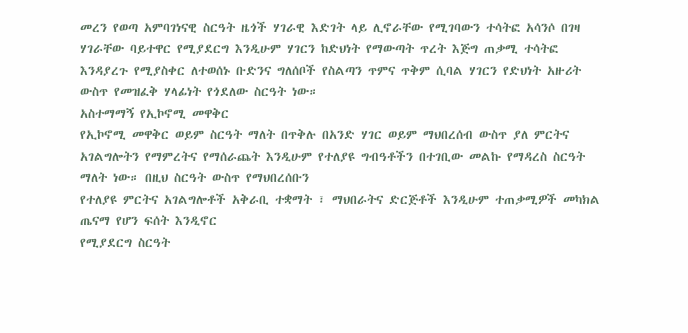መረን የወጣ አምባገነናዊ ስርዓት ዜጎች ሃገራዊ እድገት ላይ ሊኖራቸው የሚገባውን ተሳትፎ አሳንሶ በገዛ ሃገራቸው ባይተዋር የሚያደርግ እንዲሁም ሃገርን ከድህነት የማውጣት ጥረት እጅግ ጠቃሚ ተሳትፎ እንዳያረጉ የሚያስቀር ለተወሰኑ ቡድንና ግለሰቦች የስልጣን ጥምና ጥቅም ሲባል ሃገርን የድህነት አዙሪት ውስጥ የመዝፈቅ ሃላፊነት የጎደለው ስርዓት ነው።
አስተማማኝ የኢኮኖሚ መዋቅር
የኢኮኖሚ መዋቅር ወይም ስርዓት ማለት በጥቅሉ በአንድ ሃገር ወይም ማህበረሰብ ውስጥ ያለ ምርትና አገልግሎትን የማምረትና የማሰራጨት እንዲሁም የተለያዩ ግብዓቶችን በተገቢው መልኩ የማዳረስ ስርዓት ማለት ነው። በዚህ ስርዓት ውስጥ የማህበረሰቡን
የተለያዩ ምርትና አገልግሎቶች አቅራቢ ተቋማት ፣ ማህበራትና ድርጅቶች እንዲሁም ተጠቃሚዎች መካክል ጤናማ የሆን ፍሰት እንዲኖር
የሚያደርግ ስርዓት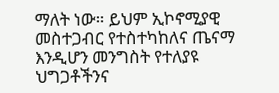ማለት ነው። ይህም ኢኮኖሚያዊ መስተጋብር የተስተካከለና ጤናማ እንዲሆን መንግስት የተለያዩ ህግጋቶችንና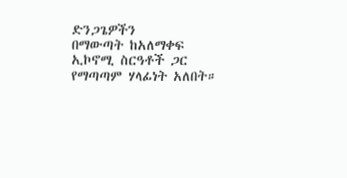ድንጋጌዎችን
በማውጣት ከአለማቀፍ ኢኮኖሚ ስርዓቶች ጋር የማጣጣም ሃላፊነት አለበት።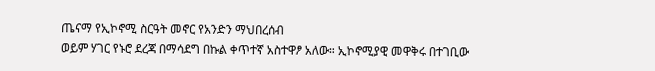ጤናማ የኢኮኖሚ ስርዓት መኖር የአንድን ማህበረሰብ
ወይም ሃገር የኑሮ ደረጃ በማሳደግ በኩል ቀጥተኛ አስተዋፆ አለው። ኢኮኖሚያዊ መዋቅሩ በተገቢው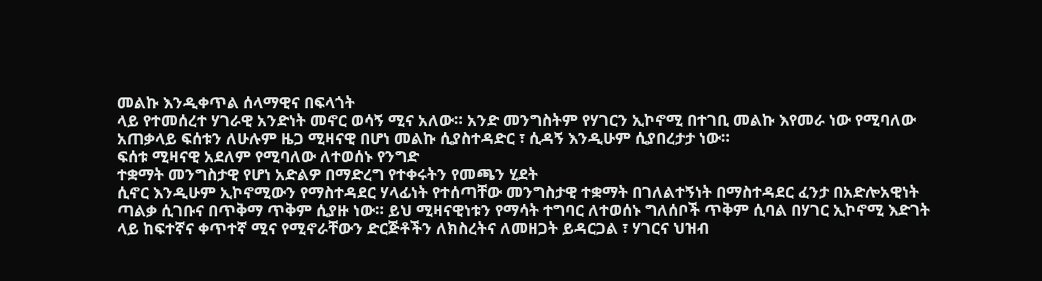መልኩ እንዲቀጥል ሰላማዊና በፍላጎት
ላይ የተመሰረተ ሃገራዊ አንድነት መኖር ወሳኝ ሚና አለው። አንድ መንግስትም የሃገርን ኢኮኖሚ በተገቢ መልኩ እየመራ ነው የሚባለው
አጠቃላይ ፍሰቱን ለሁሉም ዜጋ ሚዛናዊ በሆነ መልኩ ሲያስተዳድር ፣ ሲዳኝ እንዲሁም ሲያበረታታ ነው።
ፍሰቱ ሚዛናዊ አደለም የሚባለው ለተወሰኑ የንግድ
ተቋማት መንግስታዊ የሆነ አድልዎ በማድረግ የተቀሩትን የመጫን ሂደት
ሲኖር እንዲሁም ኢኮኖሚውን የማስተዳደር ሃላፊነት የተሰጣቸው መንግስታዊ ተቋማት በገለልተኝነት በማስተዳደር ፈንታ በአድሎአዊነት
ጣልቃ ሲገቡና በጥቅማ ጥቅም ሲያዙ ነው። ይህ ሚዛናዊነቱን የማሳት ተግባር ለተወሰኑ ግለሰቦች ጥቅም ሲባል በሃገር ኢኮኖሚ እድገት
ላይ ከፍተኛና ቀጥተኛ ሚና የሚኖራቸውን ድርጅቶችን ለክስረትና ለመዘጋት ይዳርጋል ፣ ሃገርና ህዝብ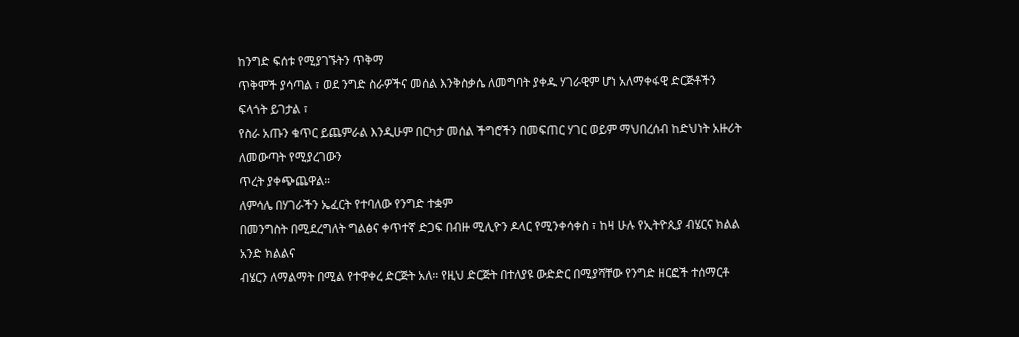ከንግድ ፍሰቱ የሚያገኙትን ጥቅማ
ጥቅሞች ያሳጣል ፣ ወደ ንግድ ስራዎችና መሰል እንቅስቃሴ ለመግባት ያቀዱ ሃገራዊም ሆነ አለማቀፋዊ ድርጅቶችን ፍላጎት ይገታል ፣
የስራ አጡን ቁጥር ይጨምራል እንዲሁም በርካታ መሰል ችግሮችን በመፍጠር ሃገር ወይም ማህበረሰብ ከድህነት አዙሪት ለመውጣት የሚያረገውን
ጥረት ያቀጭጨዋል።
ለምሳሌ በሃገራችን ኤፈርት የተባለው የንግድ ተቋም
በመንግስት በሚደረግለት ግልፅና ቀጥተኛ ድጋፍ በብዙ ሚሊዮን ዶላር የሚንቀሳቀስ ፣ ከዛ ሁሉ የኢትዮጲያ ብሄርና ክልል አንድ ክልልና
ብሄርን ለማልማት በሚል የተዋቀረ ድርጅት አለ። የዚህ ድርጅት በተለያዩ ውድድር በሚያሻቸው የንግድ ዘርፎች ተሰማርቶ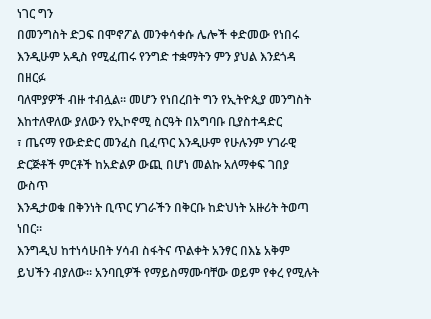ነገር ግን
በመንግስት ድጋፍ በሞኖፖል መንቀሳቀሱ ሌሎች ቀድመው የነበሩ እንዲሁም አዲስ የሚፈጠሩ የንግድ ተቋማትን ምን ያህል እንደጎዳ በዘርፉ
ባለሞያዎች ብዙ ተብሏል። መሆን የነበረበት ግን የኢትዮጲያ መንግስት እከተለዋለው ያለውን የኢኮኖሚ ስርዓት በአግባቡ ቢያስተዳድር
፣ ጤናማ የውድድር መንፈስ ቢፈጥር እንዲሁም የሁሉንም ሃገራዊ ድርጅቶች ምርቶች ከአድልዎ ውጪ በሆነ መልኩ አለማቀፍ ገበያ ውስጥ
እንዲታወቁ በቅንነት ቢጥር ሃገራችን በቅርቡ ከድህነት አዙሪት ትወጣ ነበር።
እንግዲህ ከተነሳሁበት ሃሳብ ስፋትና ጥልቀት አንፃር በእኔ አቅም ይህችን ብያለው። አንባቢዎች የማይስማሙባቸው ወይም የቀረ የሚሉት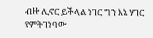ብዙ ሊኖር ይችላል ነገር ግን እኔ ሃገር የምትገነባው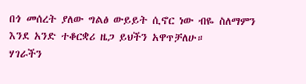በጎ መሰረት ያለው ግልፅ ውይይት ሲኖር ነው ብዬ ስለማምን እንደ አንድ ተቆርቋሪ ዜጋ ይህችን አዋጥቻለሁ።
ሃገራችን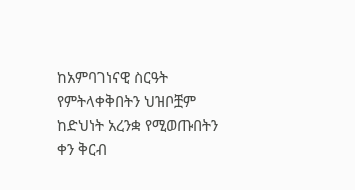ከአምባገነናዊ ስርዓት የምትላቀቅበትን ህዝቦቿም ከድህነት አረንቋ የሚወጡበትን ቀን ቅርብ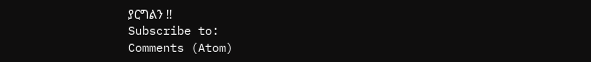ያርግልን !!
Subscribe to:
Comments (Atom)